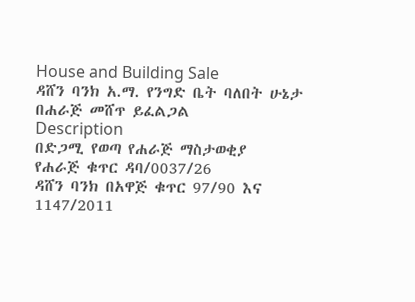House and Building Sale
ዳሸን ባንክ አ.ማ. የንግድ ቤት ባለበት ሁኔታ በሐራጅ መሸጥ ይፈልጋል
Description
በድጋሚ የወጣ የሐራጅ ማስታወቂያ
የሐራጅ ቁጥር ዳባ/0037/26
ዳሸን ባንክ በአዋጅ ቁጥር 97/90 እና 1147/2011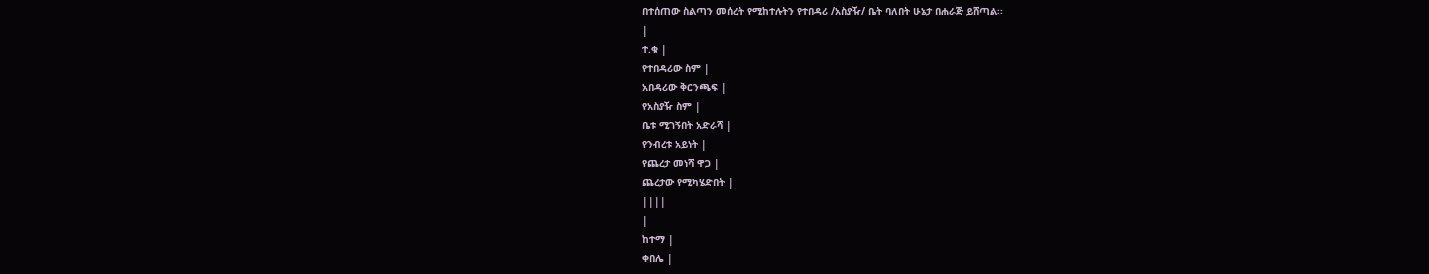በተሰጠው ስልጣን መሰረት የሚከተሉትን የተበዳሪ /አስያዥ/ ቤት ባለበት ሁኔታ በሐራጅ ይሸጣል፡፡
|
ተ.ቁ |
የተበዳሪው ስም |
አበዳሪው ቅርንጫፍ |
የአስያዥ ስም |
ቤቱ ሚገኝበት አድራሻ |
የንብረቱ አይነት |
የጨረታ መነሻ ዋጋ |
ጨረታው የሚካሄድበት |
||||
|
ከተማ |
ቀበሌ |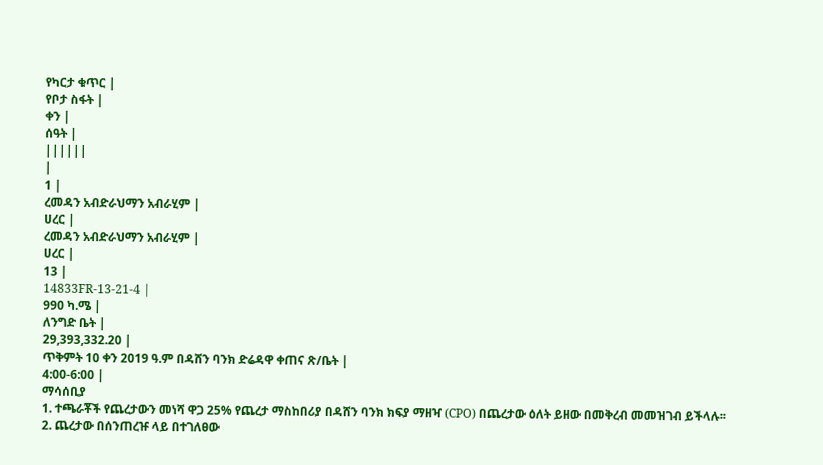የካርታ ቁጥር |
የቦታ ስፋት |
ቀን |
ሰዓት |
||||||
|
1 |
ረመዳን አብድራህማን አብራሂም |
ሀረር |
ረመዳን አብድራህማን አብራሂም |
ሀረር |
13 |
14833FR-13-21-4 |
990 ካ.ሜ |
ለንግድ ቤት |
29,393,332.20 |
ጥቅምት 10 ቀን 2019 ዓ.ም በዳሸን ባንክ ድሬዳዋ ቀጠና ጽ/ቤት |
4:00-6:00 |
ማሳሰቢያ
1. ተጫራቾች የጨረታውን መነሻ ዋጋ 25% የጨረታ ማስከበሪያ በዳሸን ባንክ ክፍያ ማዘዣ (CPO) በጨረታው ዕለት ይዘው በመቅረብ መመዝገብ ይችላሉ፡፡
2. ጨረታው በሰንጠረዡ ላይ በተገለፀው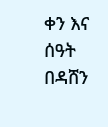ቀን እና ሰዓት በዳሸን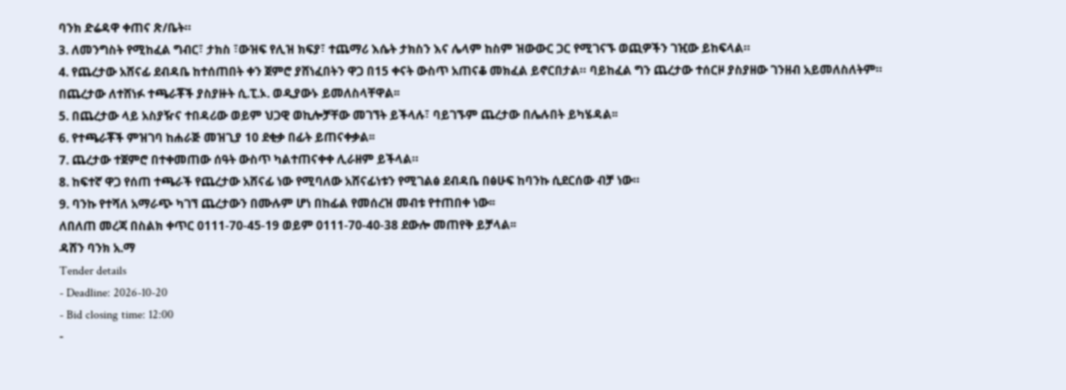ባንክ ድሬዳዋ ቀጠና ጽ/ቤት።
3. ለመንግስት የሚከፈል ግብር፣ ታክስ ፣ውዝፍ የሊዝ ክፍያ፣ ተጨማሪ እሴት ታክስን እና ሌላም ከስም ዝውውር ጋር የሚገናኙ ወጪዎችን ገዢው ይከፍላል።
4. የጨረታው አሸናፊ ደብዳቤ ከተሰጠበት ቀን ጀምሮ ያሸነፈበትን ዋጋ በ15 ቀናት ውስጥ አጠናቆ መክፈል ይኖርበታል። ባይከፈል ግን ጨረታው ተሰርዞ ያስያዘው ገንዘብ አይመለስለትም። በጨረታው ለተሸነፉ ተጫራቾች ያስያዙት ሲ.ፒ.ኦ. ወዲያውኑ ይመለስላቸዋል፡፡
5. በጨረታው ላይ አስያዥና ተበዳሪው ወይም ህጋዊ ወኪሎቻቸው መገኘት ይችላሉ፣ ባይገኙም ጨረታው በሌሉበት ይካሄዳል፡፡
6. የተጫራቾች ምዝገባ ከሐራጅ መዝጊያ 10 ደቂቃ በፊት ይጠናቀቃል፡፡
7. ጨረታው ተጀምሮ በተቀመጠው ሰዓት ውስጥ ካልተጠናቀቀ ሊራዘም ይችላል።
8. ከፍተኛ ዋጋ የሰጠ ተጫራች የጨረታው አሸናፊ ነው የሚባለው አሸናፊነቱን የሚገልፅ ደብዳቤ በፅሁፍ ከባንኩ ሲደርሰው ብቻ ነው።
9. ባንኩ የተሻለ አማራጭ ካገኘ ጨረታውን በሙሉም ሆነ በከፊል የመሰረዝ መብቱ የተጠበቀ ነው፡፡
ለበለጠ መረጃ በስልክ ቀጥር 0111-70-45-19 ወይም 0111-70-40-38 ደውሎ መጠየቅ ይቻላል፡፡
ዳሸን ባንክ አ.ማ
Tender details
- Deadline: 2026-10-20
- Bid closing time: 12:00
-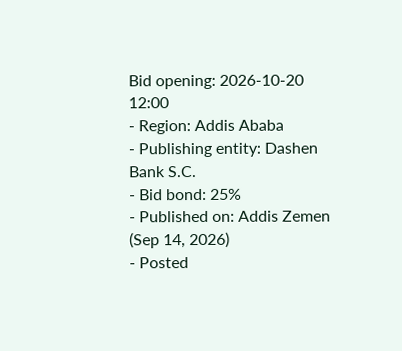Bid opening: 2026-10-20 12:00
- Region: Addis Ababa
- Publishing entity: Dashen Bank S.C.
- Bid bond: 25%
- Published on: Addis Zemen (Sep 14, 2026)
- Posted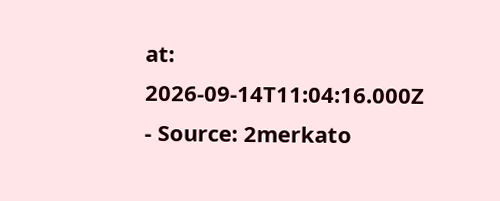at: 2026-09-14T11:04:16.000Z
- Source: 2merkato